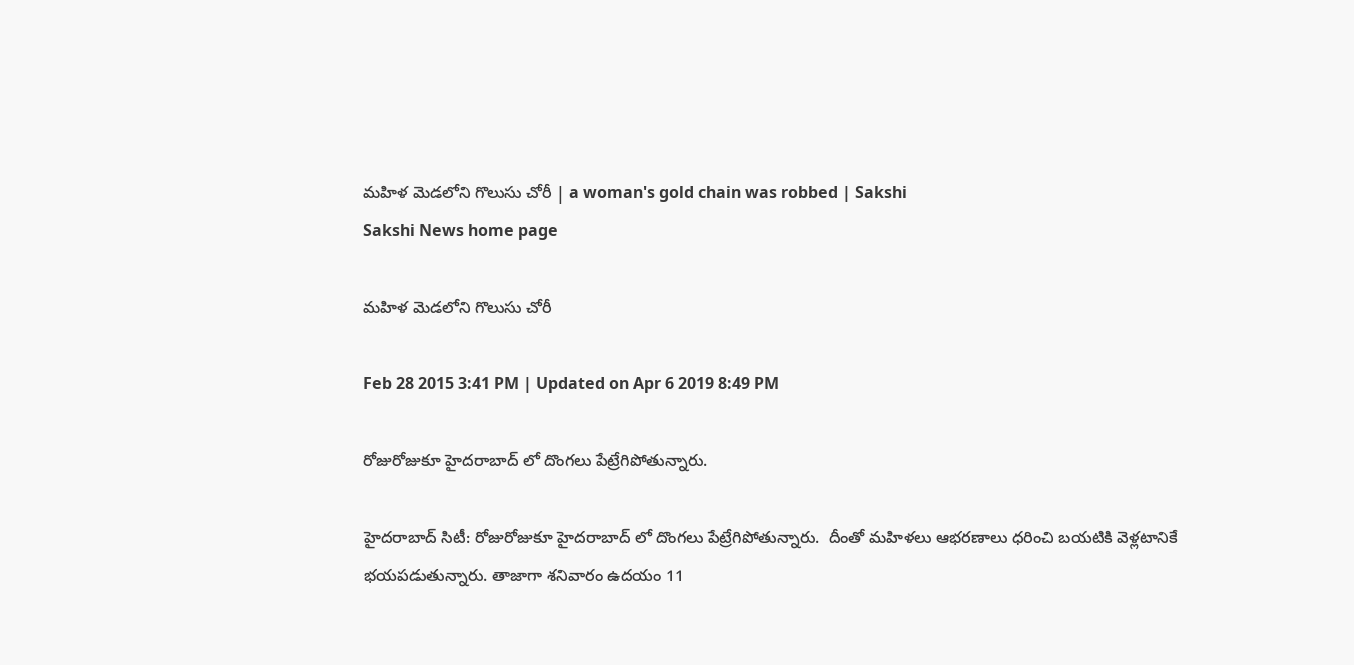మహిళ మెడలోని గొలుసు చోరీ | a woman's gold chain was robbed | Sakshi
Sakshi News home page

మహిళ మెడలోని గొలుసు చోరీ

Feb 28 2015 3:41 PM | Updated on Apr 6 2019 8:49 PM

రోజురోజుకూ హైదరాబాద్ లో దొంగలు పేట్రేగిపోతున్నారు.

హైదరాబాద్ సిటీ: రోజురోజుకూ హైదరాబాద్ లో దొంగలు పేట్రేగిపోతున్నారు.  దీంతో మహిళలు ఆభరణాలు ధరించి బయటికి వెళ్లటానికే భయపడుతున్నారు. తాజాగా శనివారం ఉదయం 11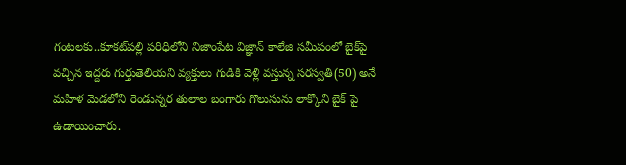గంటలకు..కూకట్‌పల్లి పరిధిలోని నిజాంపేట విజ్ఞాన్ కాలేజి సమీపంలో బైక్‌పై వచ్చిన ఇద్దరు గుర్తుతెలియని వ్యక్తులు గుడికి వెళ్లి వస్తున్న సరస్వతి(50) అనే మహిళ మెడలోని రెండున్నర తులాల బంగారు గొలుసును లాక్కొని బైక్ పై ఉడాయించారు.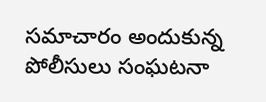సమాచారం అందుకున్న పోలీసులు సంఘటనా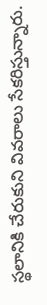స్థలానికి చేరుకుని వివరాలు సేకరిస్తున్నారు.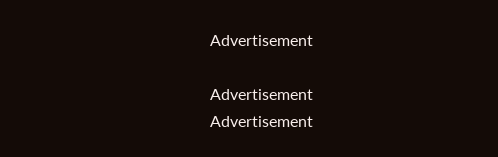Advertisement

Advertisement
Advertisement